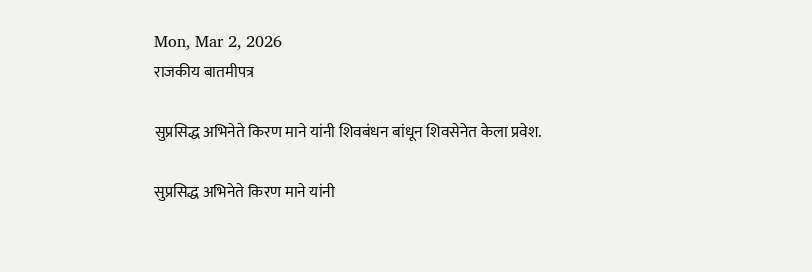Mon, Mar 2, 2026
राजकीय बातमीपत्र

सुप्रसिद्ध अभिनेते किरण माने यांनी शिवबंधन बांधून शिवसेनेत केला प्रवेश.

सुप्रसिद्ध अभिनेते किरण माने यांनी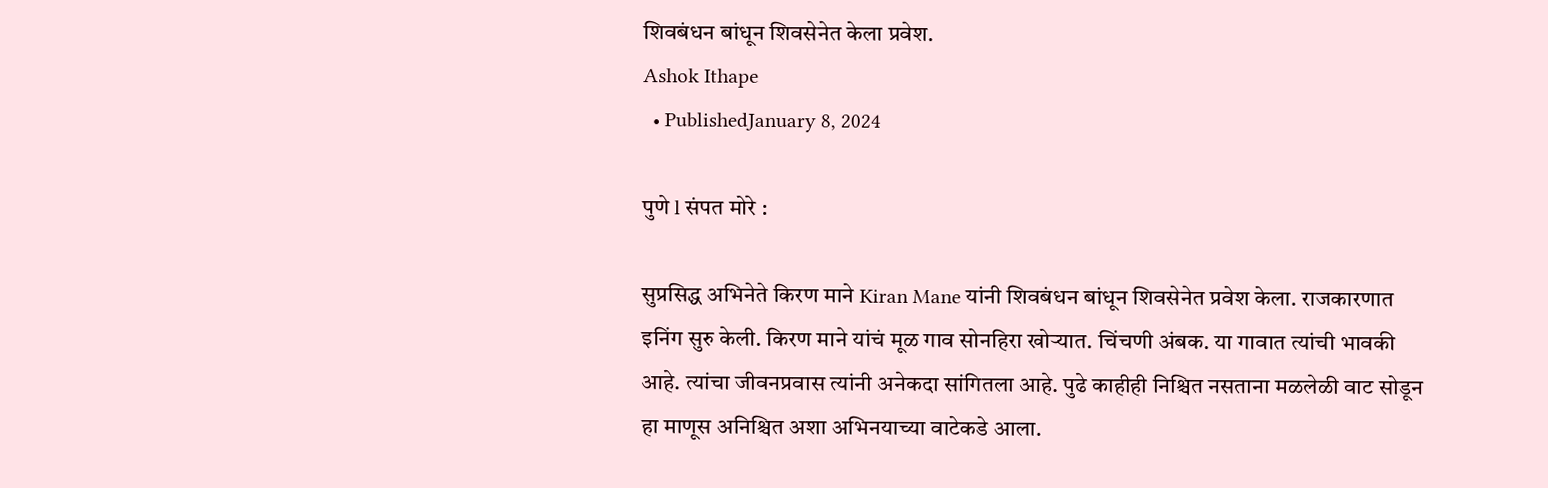शिवबंधन बांधून शिवसेनेत केला प्रवेश.
Ashok Ithape
  • PublishedJanuary 8, 2024

पुणे l संपत मोरे :

सुप्रसिद्ध अभिनेते किरण माने Kiran Mane यांनी शिवबंधन बांधून शिवसेनेत प्रवेश केला. राजकारणात इनिंग सुरु केली. किरण माने यांचं मूळ गाव सोनहिरा खोऱ्यात. चिंचणी अंबक. या गावात त्यांची भावकी आहे. त्यांचा जीवनप्रवास त्यांनी अनेकदा सांगितला आहे. पुढे काहीही निश्चित नसताना मळलेळी वाट सोडून हा माणूस अनिश्चित अशा अभिनयाच्या वाटेकडे आला.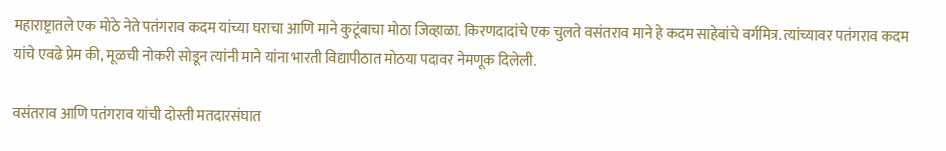महाराष्ट्रातले एक मोठे नेते पतंगराव कदम यांच्या घराचा आणि माने कुटूंबाचा मोठा जिव्हाळा. किरणदादांचे एक चुलते वसंतराव माने हे कदम साहेबांचे वर्गमित्र. त्यांच्यावर पतंगराव कदम यांचे एवढे प्रेम की, मूळची नोकरी सोडून त्यांनी माने यांना भारती विद्यापीठात मोठया पदावर नेमणूक दिलेली.

वसंतराव आणि पतंगराव यांची दोस्ती मतदारसंघात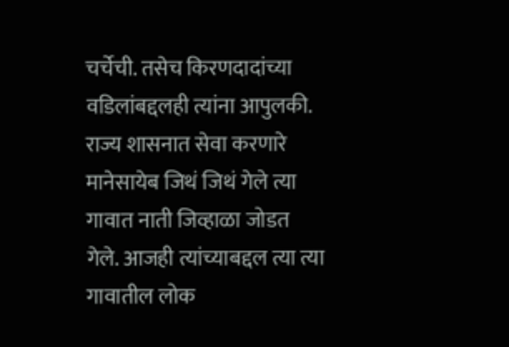चर्चेची. तसेच किरणदादांच्या वडिलांबद्दलही त्यांना आपुलकी. राज्य शासनात सेवा करणारे मानेसायेब जिथं जिथं गेले त्या गावात नाती जिव्हाळा जोडत गेले. आजही त्यांच्याबद्दल त्या त्या गावातील लोक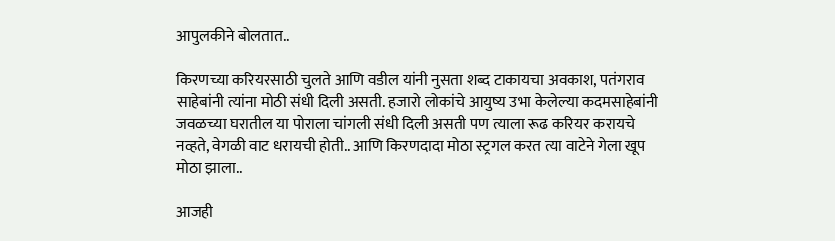आपुलकीने बोलतात..

किरणच्या करियरसाठी चुलते आणि वडील यांनी नुसता शब्द टाकायचा अवकाश, पतंगराव साहेबांनी त्यांना मोठी संधी दिली असती. हजारो लोकांचे आयुष्य उभा केलेल्या कदमसाहेबांनी जवळच्या घरातील या पोराला चांगली संधी दिली असती पण त्याला रूढ करियर करायचे नव्हते, वेगळी वाट धरायची होती.. आणि किरणदादा मोठा स्ट्रगल करत त्या वाटेने गेला खूप मोठा झाला..

आजही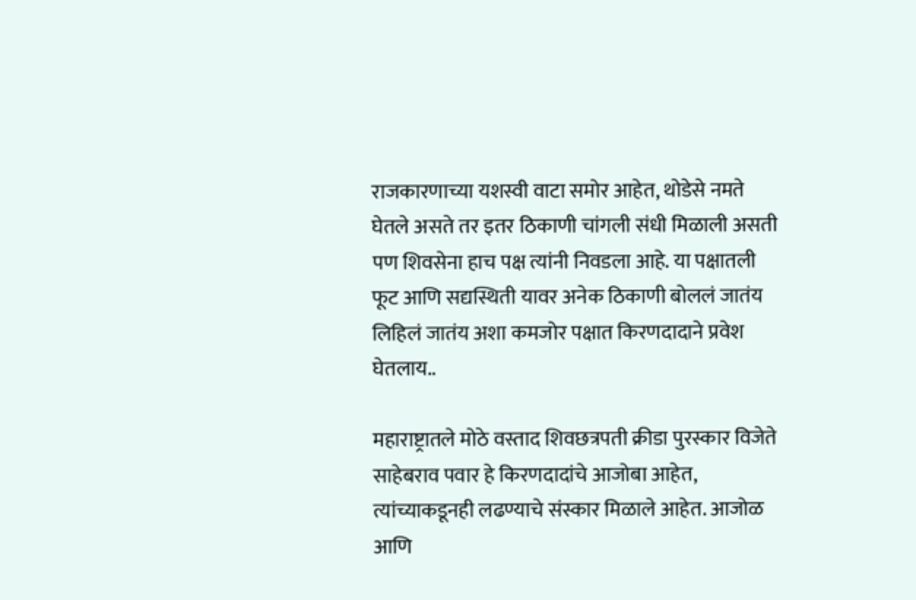राजकारणाच्या यशस्वी वाटा समोर आहेत, थोडेसे नमते घेतले असते तर इतर ठिकाणी चांगली संधी मिळाली असती पण शिवसेना हाच पक्ष त्यांनी निवडला आहे. या पक्षातली फूट आणि सद्यस्थिती यावर अनेक ठिकाणी बोललं जातंय लिहिलं जातंय अशा कमजोर पक्षात किरणदादाने प्रवेश घेतलाय..

महाराष्ट्रातले मोठे वस्ताद शिवछत्रपती क्रीडा पुरस्कार विजेते साहेबराव पवार हे किरणदादांचे आजोबा आहेत, त्यांच्याकडूनही लढण्याचे संस्कार मिळाले आहेत. आजोळ आणि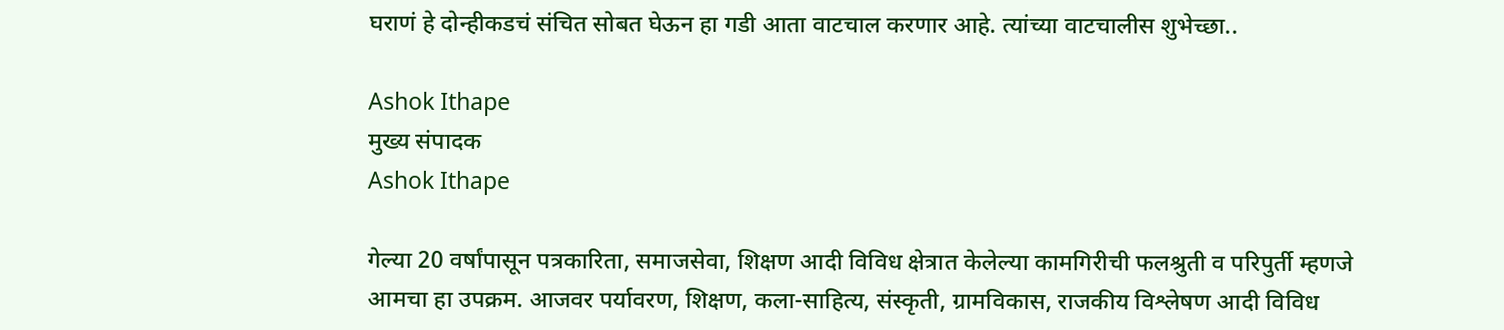घराणं हे दोन्हीकडचं संचित सोबत घेऊन हा गडी आता वाटचाल करणार आहे. त्यांच्या वाटचालीस शुभेच्छा..

Ashok Ithape
मुख्य संपादक
Ashok Ithape

गेल्या 20 वर्षांपासून पत्रकारिता, समाजसेवा, शिक्षण आदी विविध क्षेत्रात केलेल्या कामगिरीची फलश्रुती व परिपुर्ती म्हणजे आमचा हा उपक्रम. आजवर पर्यावरण, शिक्षण, कला-साहित्य, संस्कृती, ग्रामविकास, राजकीय विश्लेषण आदी विविध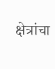क्षेत्रांचा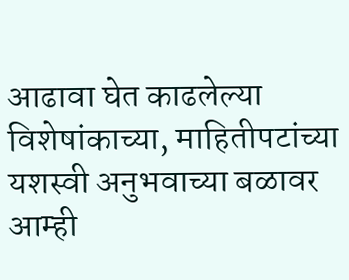आढावा घेत काढलेल्या विशेषांकाच्या, माहितीपटांच्या यशस्वी अनुभवाच्या बळावर आम्ही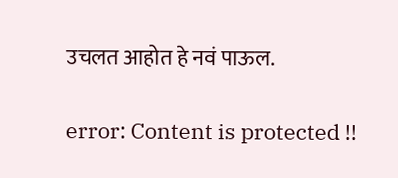उचलत आहोत हे नवं पाऊल.

error: Content is protected !!